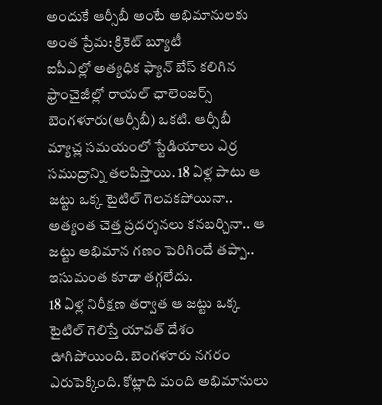అందుకే ఆర్సీబీ అంటే అభిమానులకు అంత ప్రేమ: క్రికెట్ బ్యూటీ
ఐపీఎల్లో అత్యధిక ఫ్యాన్ బేస్ కలిగిన ఫ్రాంచైజీల్లో రాయల్ ఛాలెంజర్స్ బెంగళూరు(ఆర్సీబీ) ఒకటి. ఆర్సీబీ మ్యాచ్ల సమయంలో స్టేడియాలు ఎర్ర సముద్రాన్ని తలపిస్తాయి. 18 ఏళ్ల పాటు ఆ జట్టు ఒక్క టైటిల్ గెలవకపోయినా.. అత్యంత చెత్త ప్రదర్శనలు కనబర్చినా.. ఆ జట్టు అభిమాన గణం పెరిగిందే తప్పా.. ఇసుమంత కూడా తగ్గలేదు.
18 ఏళ్ల నిరీక్షణ తర్వాత ఆ జట్టు ఒక్క టైటిల్ గెలిస్తే యావత్ దేశం ఊగిపోయింది. బెంగళూరు నగరం ఎరుపెక్కింది. కోట్లాది మంది అభిమానులు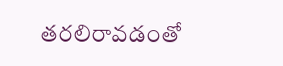తరలిరావడంతో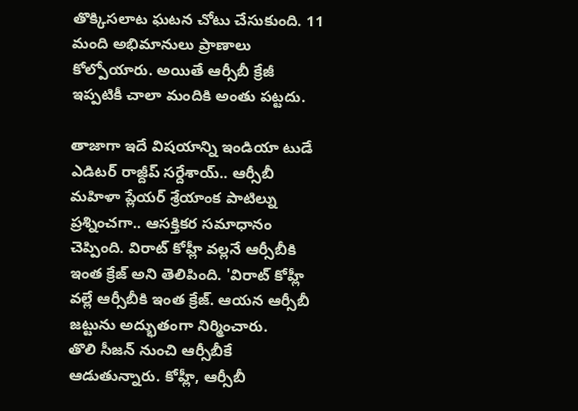తొక్కిసలాట ఘటన చోటు చేసుకుంది. 11 మంది అభిమానులు ప్రాణాలు కోల్పోయారు. అయితే ఆర్సీబీ క్రేజీ ఇప్పటికీ చాలా మందికి అంతు పట్టదు.

తాజాగా ఇదే విషయాన్ని ఇండియా టుడే ఎడిటర్ రాజ్దీప్ సర్దేశాయ్.. ఆర్సీబీ మహిళా ప్లేయర్ శ్రేయాంక పాటిల్ను ప్రశ్నించగా.. ఆసక్తికర సమాధానం చెప్పింది. విరాట్ కోహ్లీ వల్లనే ఆర్సీబీకి ఇంత క్రేజ్ అని తెలిపింది. 'విరాట్ కోహ్లీ వల్లే ఆర్సీబీకి ఇంత క్రేజ్. ఆయన ఆర్సీబీ జట్టును అద్భుతంగా నిర్మించారు.
తొలి సీజన్ నుంచి ఆర్సీబీకే ఆడుతున్నారు. కోహ్లీ, ఆర్సీబీ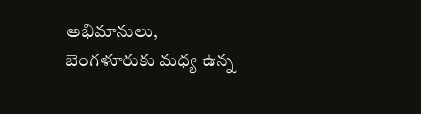అభిమానులు, బెంగళూరుకు మధ్య ఉన్న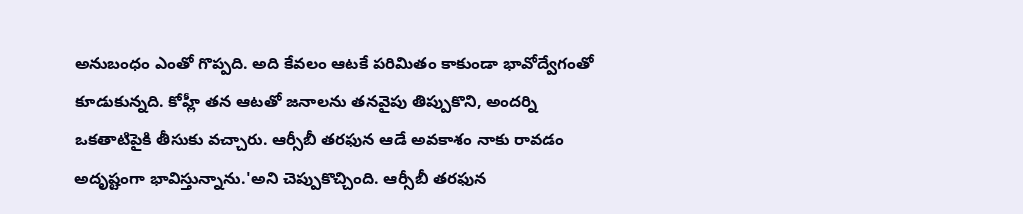అనుబంధం ఎంతో గొప్పది. అది కేవలం ఆటకే పరిమితం కాకుండా భావోద్వేగంతో కూడుకున్నది. కోహ్లీ తన ఆటతో జనాలను తనవైపు తిప్పుకొని, అందర్ని ఒకతాటిపైకి తీసుకు వచ్చారు. ఆర్సీబీ తరఫున ఆడే అవకాశం నాకు రావడం అదృష్టంగా భావిస్తున్నాను.'అని చెప్పుకొచ్చింది. ఆర్సీబీ తరఫున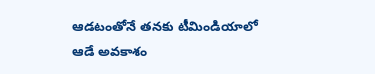ఆడటంతోనే తనకు టీమిండియాలో ఆడే అవకాశం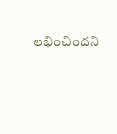లభించిందని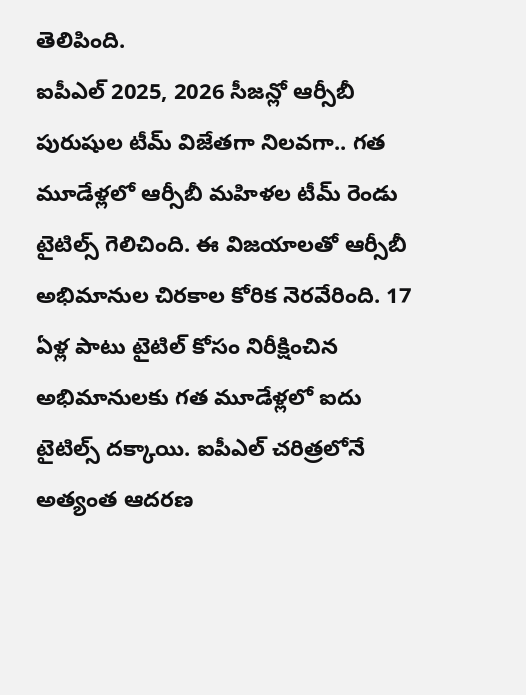తెలిపింది.
ఐపీఎల్ 2025, 2026 సీజన్లో ఆర్సీబీ పురుషుల టీమ్ విజేతగా నిలవగా.. గత మూడేళ్లలో ఆర్సీబీ మహిళల టీమ్ రెండు టైటిల్స్ గెలిచింది. ఈ విజయాలతో ఆర్సీబీ అభిమానుల చిరకాల కోరిక నెరవేరింది. 17 ఏళ్ల పాటు టైటిల్ కోసం నిరీక్షించిన అభిమానులకు గత మూడేళ్లలో ఐదు టైటిల్స్ దక్కాయి. ఐపీఎల్ చరిత్రలోనే అత్యంత ఆదరణ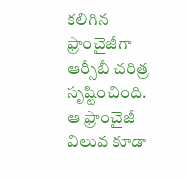కలిగిన ఫ్రాంచైజీగా ఆర్సీబీ చరిత్ర సృష్టించింది. ఆ ఫ్రాంచైజీ విలువ కూడా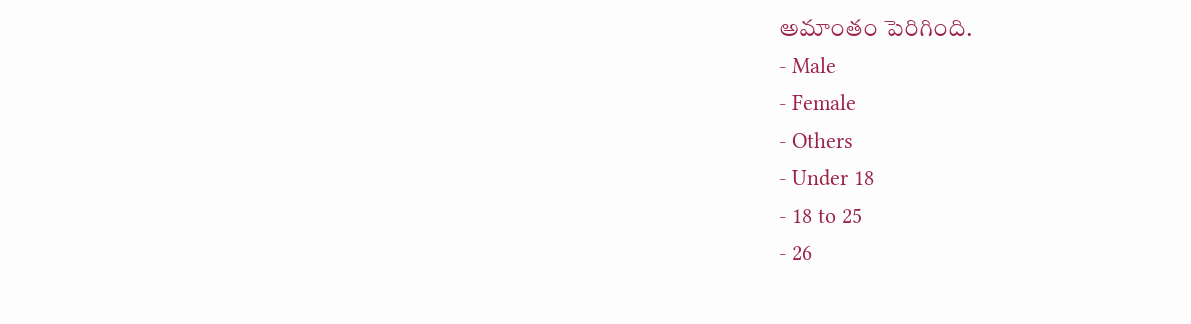అమాంతం పెరిగింది.
- Male
- Female
- Others
- Under 18
- 18 to 25
- 26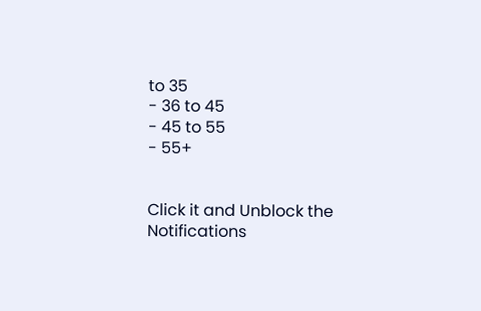to 35
- 36 to 45
- 45 to 55
- 55+


Click it and Unblock the Notifications